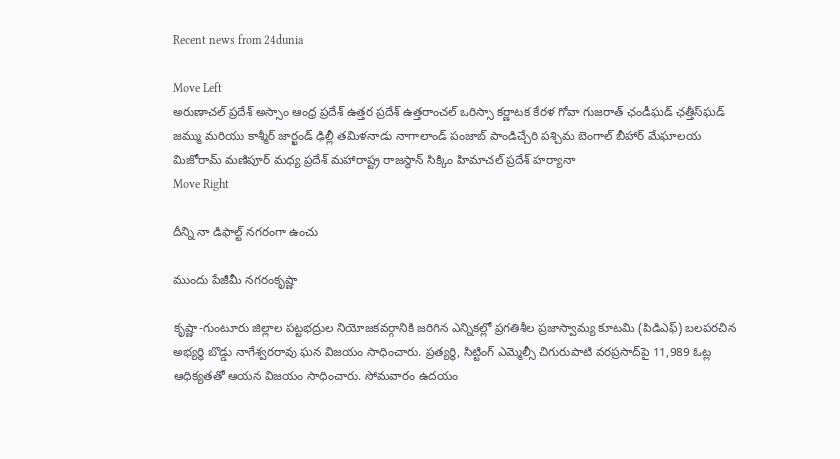Recent news from 24dunia

Move Left
అరుణాచల్ ప్రదేశ్ అస్సాం ఆంధ్ర ప్రదేశ్ ఉత్తర ప్రదేశ్ ఉత్తరాంచల్ ఒరిస్సా కర్ణాటక కేరళ గోవా గుజరాత్ ఛండీఘడ్ ఛత్తీస్‌ఘడ్ జమ్ము మరియు కాశ్మీర్ జార్ఖండ్ ఢిల్లీ తమిళనాడు నాగాలాండ్ పంజాబ్ పాండిచ్చేరి పశ్చిమ బెంగాల్ బీహార్ మేఘాలయ మిజోరామ్ మణిపూర్ మధ్య ప్రదేశ్ మహారాష్ట్ర రాజస్థాన్ సిక్కిం హిమాచల్ ప్రదేశ్ హర్యానా
Move Right

దీన్ని నా డిఫాల్ట్ నగరంగా ఉంచు

ముందు పేజీమీ నగరంకృష్ణా

కృష్ణా-గుంటూరు జిల్లాల పట్టభద్రుల నియోజకవర్గానికి జరిగిన ఎన్నికల్లో ప్రగతిశీల ప్రజాస్వామ్య కూటమి (పిడిఎఫ్‌) బలపరచిన అభ్యర్థి బొడ్డు నాగేశ్వరరావు ఘన విజయం సాధించారు. ప్రత్యర్థి, సిట్టింగ్‌ ఎమ్మెల్సీ చిగురుపాటి వరప్రసాద్‌పై 11,989 ఓట్ల ఆధిక్యతతో ఆయన విజయం సాధించారు. సోమవారం ఉదయం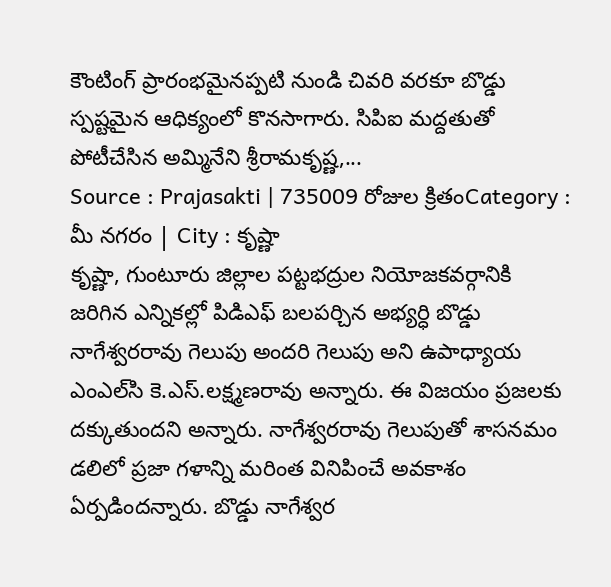కౌంటింగ్‌ ప్రారంభమైనప్పటి నుండి చివరి వరకూ బొడ్డు స్పష్టమైన ఆధిక్యంలో కొనసాగారు. సిపిఐ మద్దతుతో పోటీచేసిన అమ్మినేని శ్రీరామకృష్ణ,...
Source : Prajasakti | 735009 రోజుల క్రితంCategory : మీ నగరం | City : కృష్ణా
కృష్ణా, గుంటూరు జిల్లాల పట్టభద్రుల నియోజకవర్గానికి జరిగిన ఎన్నికల్లో పిడిఎఫ్‌ బలపర్చిన అభ్యర్ధి బొడ్డు నాగేశ్వరరావు గెలుపు అందరి గెలుపు అని ఉపాధ్యాయ ఎంఎల్‌సి కె.ఎస్‌.లక్ష్మణరావు అన్నారు. ఈ విజయం ప్రజలకు దక్కుతుందని అన్నారు. నాగేశ్వరరావు గెలుపుతో శాసనమం డలిలో ప్రజా గళాన్ని మరింత వినిపించే అవకాశం ఏర్పడిందన్నారు. బొడ్డు నాగేశ్వర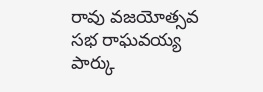రావు వజయోత్సవ సభ రాఘవయ్య పార్కు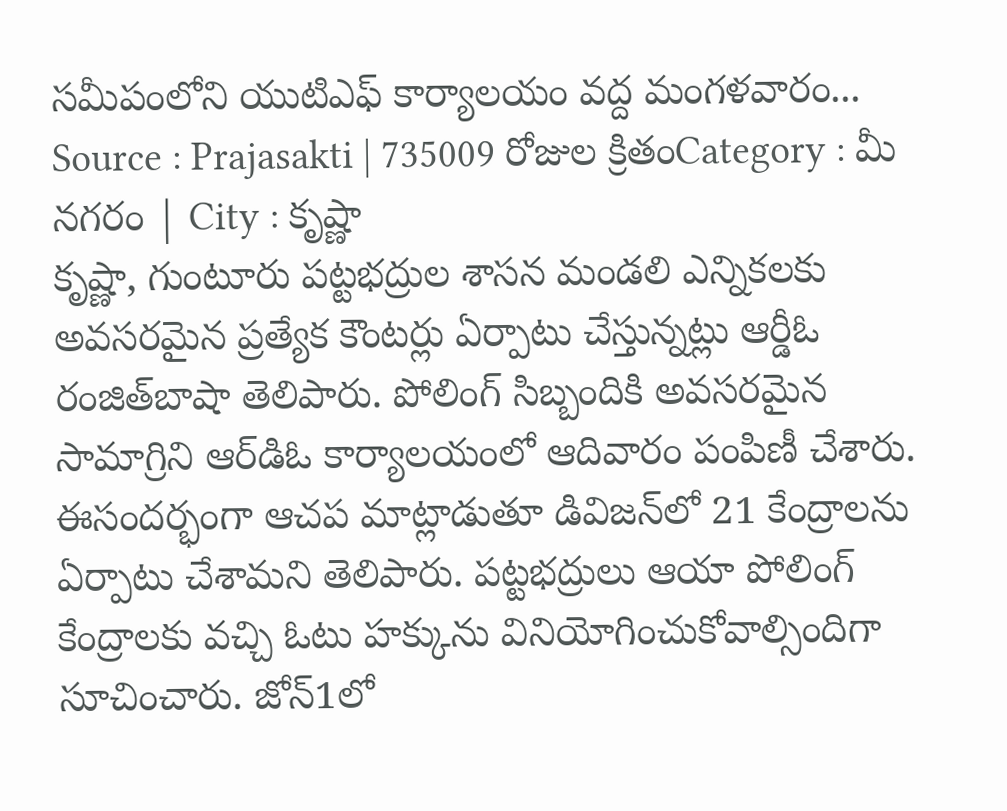సమీపంలోని యుటిఎఫ్‌ కార్యాలయం వద్ద మంగళవారం...
Source : Prajasakti | 735009 రోజుల క్రితంCategory : మీ నగరం | City : కృష్ణా
కృష్ణా, గుంటూరు పట్టభద్రుల శాసన మండలి ఎన్నికలకు అవసరమైన ప్రత్యేక కౌంటర్లు ఏర్పాటు చేస్తున్నట్లు ఆర్డీఓ రంజిత్‌బాషా తెలిపారు. పోలింగ్‌ సిబ్బందికి అవసరమైన సామాగ్రిని ఆర్‌డిఓ కార్యాలయంలో ఆదివారం పంపిణీ చేశారు. ఈసందర్భంగా ఆచప మాట్లాడుతూ డివిజన్‌లో 21 కేంద్రాలను ఏర్పాటు చేశామని తెలిపారు. పట్టభద్రులు ఆయా పోలింగ్‌ కేంద్రాలకు వచ్చి ఓటు హక్కును వినియోగించుకోవాల్సిందిగా సూచించారు. జోన్‌1లో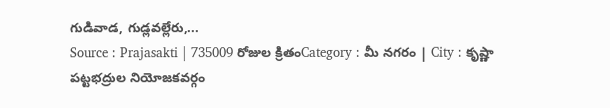గుడివాడ, గుడ్లవల్లేరు,...
Source : Prajasakti | 735009 రోజుల క్రితంCategory : మీ నగరం | City : కృష్ణా
పట్టభద్రుల నియోజకవర్గం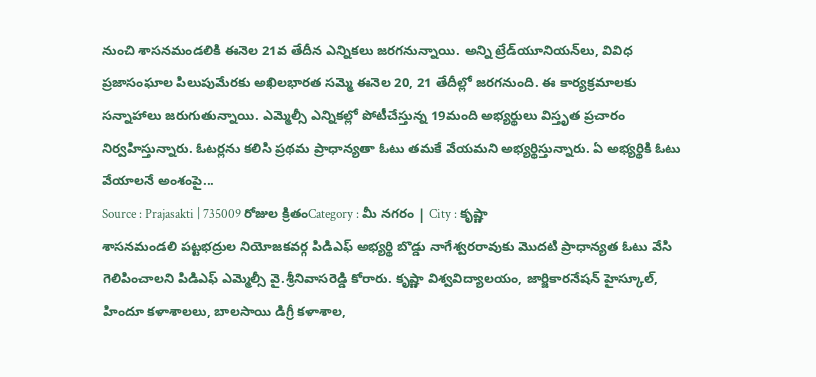నుంచి శాసనమండలికి ఈనెల 21వ తేదీన ఎన్నికలు జరగనున్నాయి. అన్ని ట్రేడ్‌యూనియన్‌లు, వివిధ ప్రజాసంఘాల పిలుపుమేరకు అఖిలభారత సమ్మె ఈనెల 20, 21 తేదీల్లో జరగనుంది. ఈ కార్యక్రమాలకు సన్నాహాలు జరుగుతున్నాయి. ఎమ్మెల్సీ ఎన్నికల్లో పోటీచేస్తున్న 19మంది అభ్యర్థులు విస్తృత ప్రచారం నిర్వహిస్తున్నారు. ఓటర్లను కలిసి ప్రథమ ప్రాధాన్యతా ఓటు తమకే వేయమని అభ్యర్థిస్తున్నారు. ఏ అభ్యర్థికి ఓటు వేయాలనే అంశంపై...
Source : Prajasakti | 735009 రోజుల క్రితంCategory : మీ నగరం | City : కృష్ణా
శాసనమండలి పట్టభద్రుల నియోజకవర్గ పిడిఎఫ్‌ అభ్యర్థి బొడ్డు నాగేశ్వరరావుకు మొదటి ప్రాధాన్యత ఓటు వేసి గెలిపించాలని పిడిఎఫ్‌ ఎమ్మెల్సీ వై.శ్రీనివాసరెడ్డి కోరారు. కృష్ణా విశ్వవిద్యాలయం, జార్జికారనేషన్‌ హైస్కూల్‌, హిందూ కళాశాలలు, బాలసాయి డిగ్రీ కళాశాల,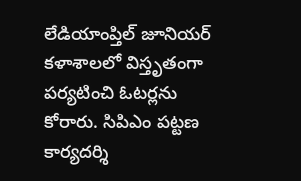లేడియాంప్తిల్‌ జూనియర్‌ కళాశాలలో విస్తృతంగా పర్యటించి ఓటర్లను కోరారు. సిపిఎం పట్టణ కార్యదర్శి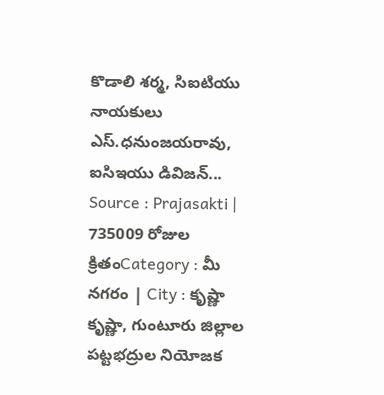కొడాలి శర్మ, సిఐటియు నాయకులు ఎస్‌.ధనుంజయరావు, ఐసిఇయు డివిజన్‌...
Source : Prajasakti | 735009 రోజుల క్రితంCategory : మీ నగరం | City : కృష్ణా
కృష్ణా, గుంటూరు జిల్లాల పట్టభద్రుల నియోజక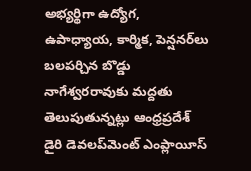అభ్యర్థిగా ఉద్యోగ, ఉపాధ్యాయ, కార్మిక, పెన్షనర్‌లు బలపర్చిన బొడ్డు నాగేశ్వరరావుకు మద్దతు తెలుపుతున్నట్లు ఆంధ్రప్రదేశ్‌ డైరి డెవలప్‌మెంట్‌ ఎంప్లాయీస్‌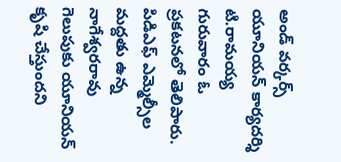అండ్‌ వర్కర్స్‌ యూనియన్‌ కార్యదర్శి టి.రామయ్య గురువారం ఓ ప్రకటనలో తెలిపారు. పిడిఎఫ్‌ ఎమ్మెల్సీల మద్దతు ఉన్న నాగేశ్వరరావు గెలుపుకు యూనియన్‌ కృషి చేస్తుందని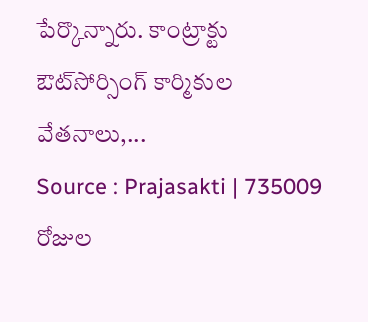పేర్కొన్నారు. కాంట్రాక్టు ఔట్‌సోర్సింగ్‌ కార్మికుల వేతనాలు,...
Source : Prajasakti | 735009 రోజుల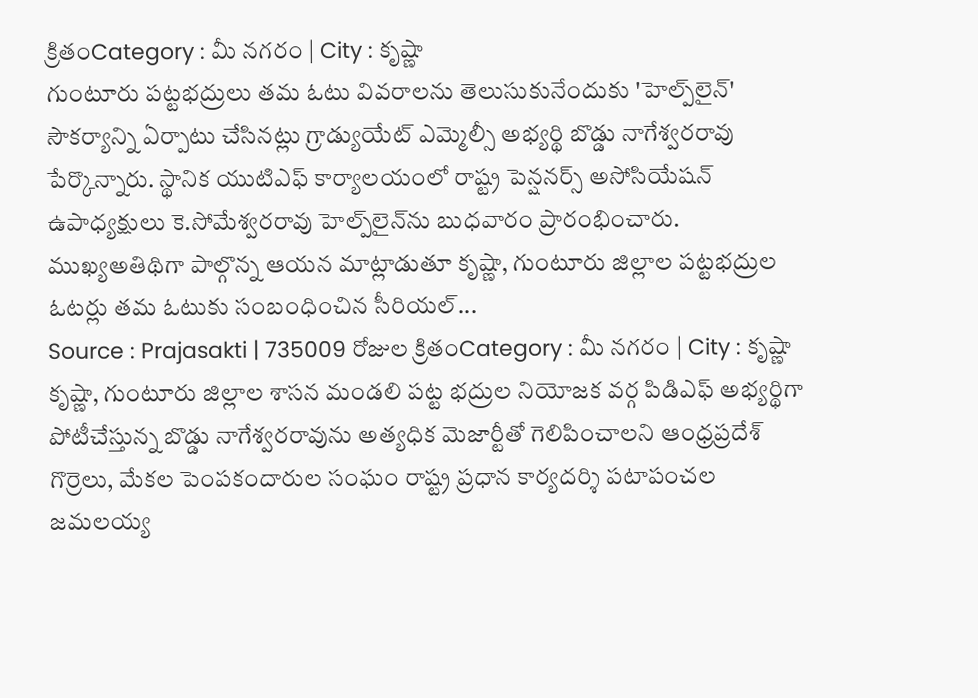క్రితంCategory : మీ నగరం | City : కృష్ణా
గుంటూరు పట్టభద్రులు తమ ఓటు వివరాలను తెలుసుకునేందుకు 'హెల్ప్‌లైన్‌' సౌకర్యాన్ని ఏర్పాటు చేసినట్లు గ్రాడ్యుయేట్‌ ఎమ్మెల్సీ అభ్యర్థి బొడ్డు నాగేశ్వరరావు పేర్కొన్నారు. స్థానిక యుటిఎఫ్‌ కార్యాలయంలో రాష్ట్ర పెన్షనర్స్‌ అసోసియేషన్‌ ఉపాధ్యక్షులు కె.సోమేశ్వరరావు హెల్ప్‌లైన్‌ను బుధవారం ప్రారంభించారు. ముఖ్యఅతిథిగా పాల్గొన్న ఆయన మాట్లాడుతూ కృష్ణా, గుంటూరు జిల్లాల పట్టభద్రుల ఓటర్లు తమ ఓటుకు సంబంధించిన సీరియల్‌...
Source : Prajasakti | 735009 రోజుల క్రితంCategory : మీ నగరం | City : కృష్ణా
కృష్ణా, గుంటూరు జిల్లాల శాసన మండలి పట్ట భద్రుల నియోజక వర్గ పిడిఎఫ్‌ అభ్యర్థిగా పోటీచేస్తున్న బొడ్డు నాగేశ్వరరావును అత్యధిక మెజార్టీతో గెలిపించాలని ఆంధ్రప్రదేశ్‌ గొర్రెలు, మేకల పెంపకందారుల సంఘం రాష్ట్ర ప్రధాన కార్యదర్శి పటాపంచల జమలయ్య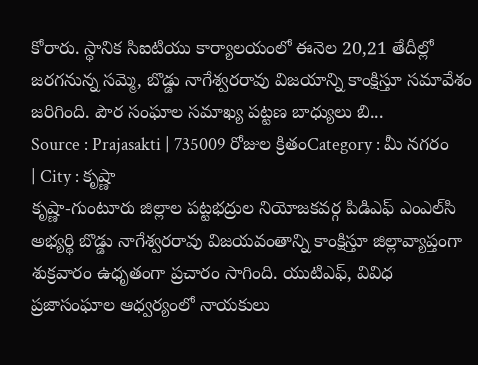కోరారు. స్థానిక సిఐటియు కార్యాలయంలో ఈనెల 20,21 తేదీల్లో జరగనున్న సమ్మె, బొడ్డు నాగేశ్వరరావు విజయాన్ని కాంక్షిస్తూ సమావేశం జరిగింది. పౌర సంఘాల సమాఖ్య పట్టణ బాధ్యులు బి...
Source : Prajasakti | 735009 రోజుల క్రితంCategory : మీ నగరం | City : కృష్ణా
కృష్ణా-గుంటూరు జిల్లాల పట్టభద్రుల నియోజకవర్గ పిడిఎఫ్‌ ఎంఎల్‌సి అభ్యర్థి బొడ్డు నాగేశ్వరరావు విజయవంతాన్ని కాంక్షిస్తూ జిల్లావ్యాప్తంగా శుక్రవారం ఉధృతంగా ప్రచారం సాగింది. యుటిఎఫ్‌, వివిధ ప్రజాసంఘాల ఆధ్వర్యంలో నాయకులు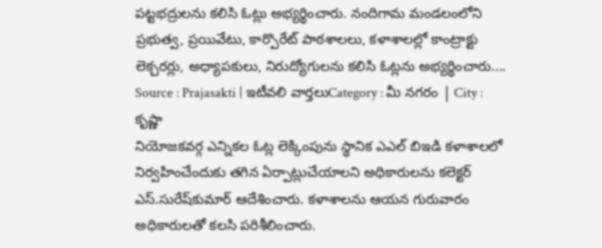పట్టభద్రులను కలిసి ఓట్లు అభ్యర్థించారు. నందిగామ మండలంలోని ప్రభుత్వ, ప్రయివేటు, కార్పొరేట్‌ పాఠశాలలు, కళాశాలల్లో కాంట్రాక్టు లెక్చరర్లు, అధ్యాపకులు, నిరుద్యోగులను కలిసి ఓట్లను అభ్యర్థించారు....
Source : Prajasakti | ఇటీవలి వార్తలుCategory : మీ నగరం | City : కృష్ణా
నియోజకవర్గ ఎన్నికల ఓట్ల లెక్కింపును స్థానిక ఎఎల్‌ బిఇడి కళాశాలలో నిర్వహించేందుకు తగిన ఏర్పాట్లుచేయాలని అధికారులను కలెక్టర్‌ ఎస్‌.సురేష్‌కుమార్‌ ఆదేశించారు. కళాశాలను ఆయన గురువారం అధికారులతో కలసి పరిశీలించారు.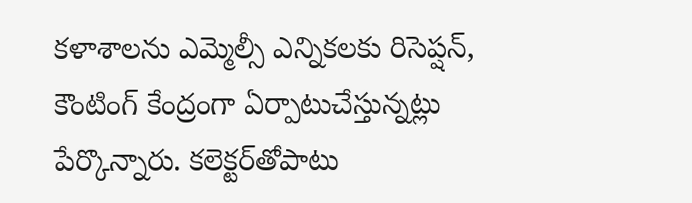కళాశాలను ఎమ్మెల్సీ ఎన్నికలకు రిసెప్షన్‌, కౌంటింగ్‌ కేంద్రంగా ఏర్పాటుచేస్తున్నట్లు పేర్కొన్నారు. కలెక్టర్‌తోపాటు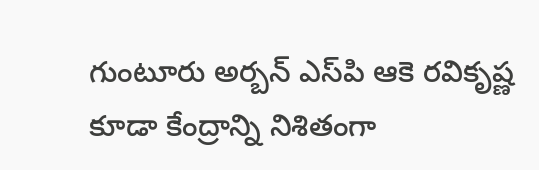గుంటూరు అర్బన్‌ ఎస్‌పి ఆకె రవికృష్ణ కూడా కేంద్రాన్ని నిశితంగా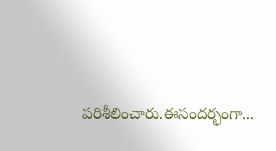పరిశీలించారు.ఈసందర్భంగా...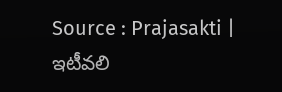Source : Prajasakti | ఇటీవలి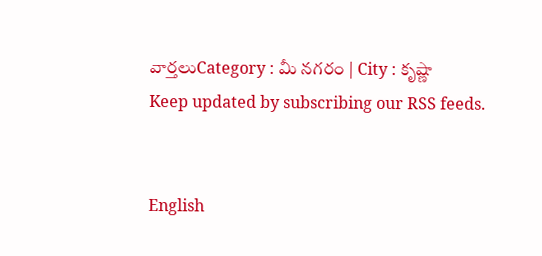వార్తలుCategory : మీ నగరం | City : కృష్ణా
Keep updated by subscribing our RSS feeds.


English